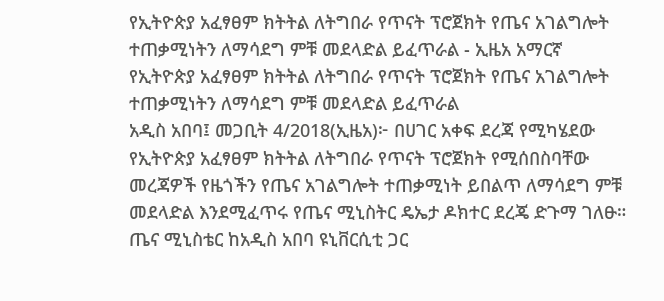የኢትዮጵያ አፈፃፀም ክትትል ለትግበራ የጥናት ፕሮጀክት የጤና አገልግሎት ተጠቃሚነትን ለማሳደግ ምቹ መደላድል ይፈጥራል - ኢዜአ አማርኛ
የኢትዮጵያ አፈፃፀም ክትትል ለትግበራ የጥናት ፕሮጀክት የጤና አገልግሎት ተጠቃሚነትን ለማሳደግ ምቹ መደላድል ይፈጥራል
አዲስ አበባ፤ መጋቢት 4/2018(ኢዜአ)፦ በሀገር አቀፍ ደረጃ የሚካሄደው የኢትዮጵያ አፈፃፀም ክትትል ለትግበራ የጥናት ፕሮጀክት የሚሰበስባቸው መረጃዎች የዜጎችን የጤና አገልግሎት ተጠቃሚነት ይበልጥ ለማሳደግ ምቹ መደላድል እንደሚፈጥሩ የጤና ሚኒስትር ዴኤታ ዶክተር ደረጄ ድጉማ ገለፁ።
ጤና ሚኒስቴር ከአዲስ አበባ ዩኒቨርሲቲ ጋር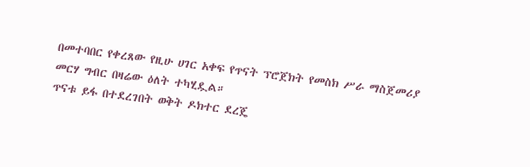በመተባበር የቀረጸው የዚሁ ሀገር አቀፍ የጥናት ፕሮጀክት የመስክ ሥራ ማስጀመሪያ መርሃ ግብር በዛሬው ዕለት ተካሂዷል።
ጥናቱ ይፋ በተደረገበት ወቅት ዶክተር ደረጄ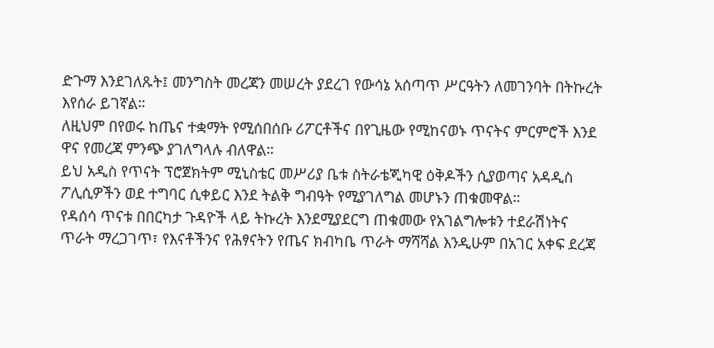ድጉማ እንደገለጹት፤ መንግስት መረጃን መሠረት ያደረገ የውሳኔ አሰጣጥ ሥርዓትን ለመገንባት በትኩረት እየሰራ ይገኛል።
ለዚህም በየወሩ ከጤና ተቋማት የሚሰበሰቡ ሪፖርቶችና በየጊዜው የሚከናወኑ ጥናትና ምርምሮች እንደ ዋና የመረጃ ምንጭ ያገለግላሉ ብለዋል።
ይህ አዲስ የጥናት ፕሮጀክትም ሚኒስቴር መሥሪያ ቤቱ ስትራቴጂካዊ ዕቅዶችን ሲያወጣና አዳዲስ ፖሊሲዎችን ወደ ተግባር ሲቀይር እንደ ትልቅ ግብዓት የሚያገለግል መሆኑን ጠቁመዋል።
የዳሰሳ ጥናቱ በበርካታ ጉዳዮች ላይ ትኩረት እንደሚያደርግ ጠቁመው የአገልግሎቱን ተደራሽነትና ጥራት ማረጋገጥ፣ የእናቶችንና የሕፃናትን የጤና ክብካቤ ጥራት ማሻሻል እንዲሁም በአገር አቀፍ ደረጃ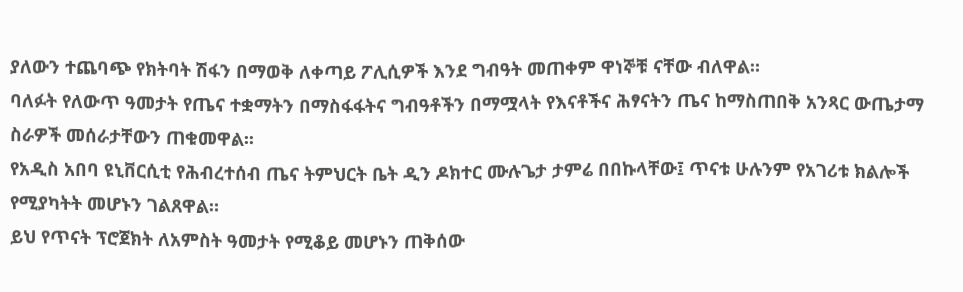ያለውን ተጨባጭ የክትባት ሽፋን በማወቅ ለቀጣይ ፖሊሲዎች እንደ ግብዓት መጠቀም ዋነኞቹ ናቸው ብለዋል።
ባለፉት የለውጥ ዓመታት የጤና ተቋማትን በማስፋፋትና ግብዓቶችን በማሟላት የእናቶችና ሕፃናትን ጤና ከማስጠበቅ አንጻር ውጤታማ ስራዎች መሰራታቸውን ጠቁመዋል፡፡
የአዲስ አበባ ዩኒቨርሲቲ የሕብረተሰብ ጤና ትምህርት ቤት ዲን ዶክተር ሙሉጌታ ታምሬ በበኩላቸው፤ ጥናቱ ሁሉንም የአገሪቱ ክልሎች የሚያካትት መሆኑን ገልጸዋል።
ይህ የጥናት ፕሮጀክት ለአምስት ዓመታት የሚቆይ መሆኑን ጠቅሰው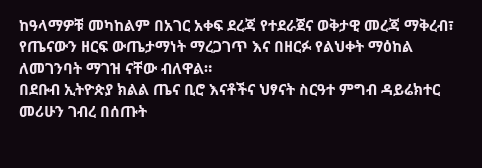ከዓላማዎቹ መካከልም በአገር አቀፍ ደረጃ የተደራጀና ወቅታዊ መረጃ ማቅረብ፣ የጤናውን ዘርፍ ውጤታማነት ማረጋገጥ እና በዘርፉ የልህቀት ማዕከል ለመገንባት ማገዝ ናቸው ብለዋል።
በደቡብ ኢትዮጵያ ክልል ጤና ቢሮ እናቶችና ህፃናት ስርዓተ ምግብ ዳይሬክተር መሪሁን ገብረ በሰጡት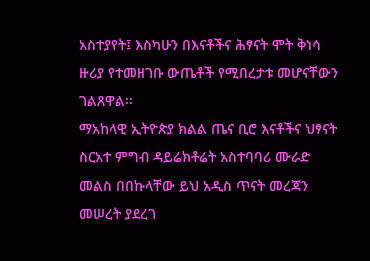አስተያየት፤ እስካሁን በእናቶችና ሕፃናት ሞት ቅነሳ ዙሪያ የተመዘገቡ ውጤቶች የሚበረታቱ መሆናቸውን ገልጸዋል፡፡
ማአከላዊ ኢትዮጵያ ክልል ጤና ቢሮ እናቶችና ህፃናት ስርአተ ምግብ ዳይሬክቶሬት አስተባባሪ ሙራድ መልስ በበኩላቸው ይህ አዲስ ጥናት መረጃን መሠረት ያደረገ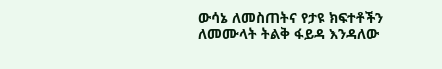ውሳኔ ለመስጠትና የታዩ ክፍተቶችን ለመሙላት ትልቅ ፋይዳ እንዳለው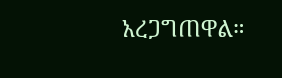አረጋግጠዋል።